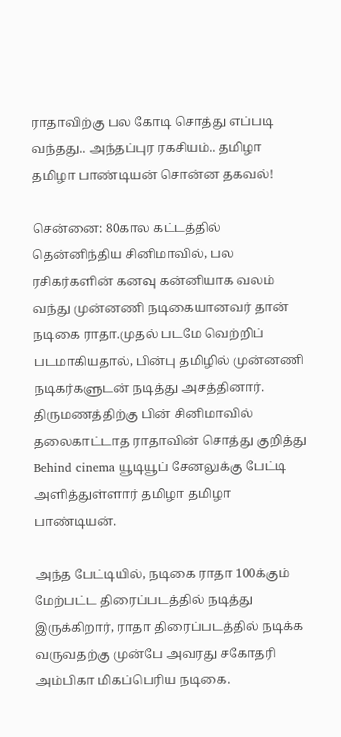ராதாவிற்கு பல கோடி சொத்து எப்படி வந்தது.. அந்தப்புர ரகசியம்.. தமிழா தமிழா பாண்டியன் சொன்ன தகவல்!

சென்னை: 80கால கட்டத்தில் தென்னிந்திய சினிமாவில், பல ரசிகர்களின் கனவு கன்னியாக வலம் வந்து முன்னணி நடிகையானவர் தான் நடிகை ராதா.முதல் படமே வெற்றிப் படமாகியதால், பின்பு தமிழில் முன்னணி நடிகர்களுடன் நடித்து அசத்தினார். திருமணத்திற்கு பின் சினிமாவில் தலைகாட்டாத ராதாவின் சொத்து குறித்து Behind cinema யூடியூப் சேனலுக்கு பேட்டி அளித்துள்ளார் தமிழா தமிழா பாண்டியன்.

அந்த பேட்டியில், நடிகை ராதா 100க்கும் மேற்பட்ட திரைப்படத்தில் நடித்து இருக்கிறார், ராதா திரைப்படத்தில் நடிக்க வருவதற்கு முன்பே அவரது சகோதரி அம்பிகா மிகப்பெரிய நடிகை.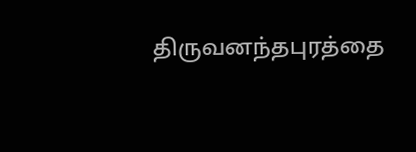திருவனந்தபுரத்தை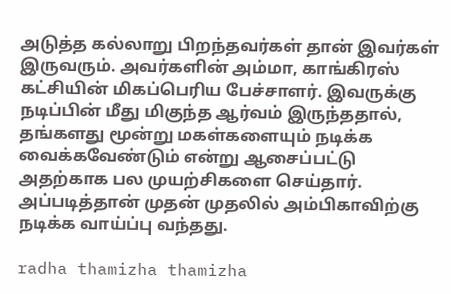அடுத்த கல்லாறு பிறந்தவர்கள் தான் இவர்கள் இருவரும். அவர்களின் அம்மா, காங்கிரஸ் கட்சியின் மிகப்பெரிய பேச்சாளர். இவருக்கு நடிப்பின் மீது மிகுந்த ஆர்வம் இருந்ததால், தங்களது மூன்று மகள்களையும் நடிக்க வைக்கவேண்டும் என்று ஆசைப்பட்டு அதற்காக பல முயற்சிகளை செய்தார். அப்படித்தான் முதன் முதலில் அம்பிகாவிற்கு நடிக்க வாய்ப்பு வந்தது.

radha thamizha thamizha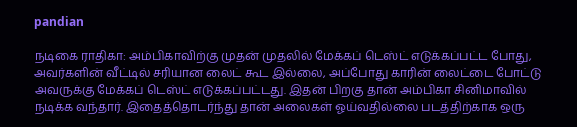pandian

நடிகை ராதிகா: அம்பிகாவிற்கு முதன் முதலில் மேக்கப் டெஸ்ட் எடுக்கப்பட்ட போது, அவர்களின் வீட்டில் சரியான லைட் கூட இல்லை, அப்போது காரின் லைட்டை போட்டு அவருக்கு மேக்கப் டெஸ்ட் எடுக்கப்பட்டது. இதன் பிறகு தான் அம்பிகா சினிமாவில் நடிக்க வந்தார். இதைத்தொடர்ந்து தான் அலைகள் ஓய்வதில்லை படத்திற்காக ஒரு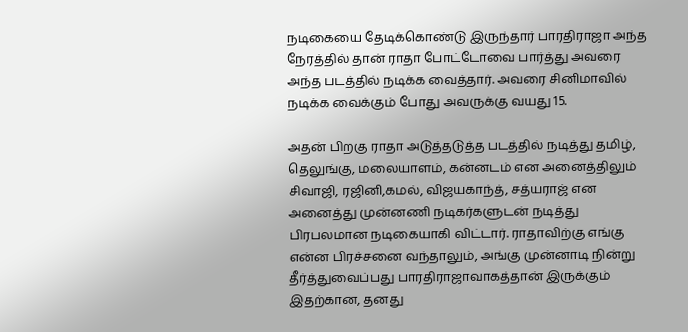நடிகையை தேடிக்கொண்டு இருந்தார் பாரதிராஜா அந்த நேரத்தில் தான் ராதா போட்டோவை பார்த்து அவரை அந்த படத்தில் நடிக்க வைத்தார். அவரை சினிமாவில் நடிக்க வைக்கும் போது அவருக்கு வயது 15.

அதன் பிறகு ராதா அடுத்தடுத்த படத்தில் நடித்து தமிழ், தெலுங்கு, மலையாளம், கன்னடம் என அனைத்திலும் சிவாஜி, ரஜினி,கமல், விஜயகாந்த், சத்யராஜ் என அனைத்து முன்னணி நடிகர்களுடன் நடித்து பிரபலமான நடிகையாகி விட்டார். ராதாவிற்கு எங்கு என்ன பிரச்சனை வந்தாலும், அங்கு முன்னாடி நின்று தீர்த்துவைப்பது பாரதிராஜாவாகத்தான் இருக்கும் இதற்கான, தனது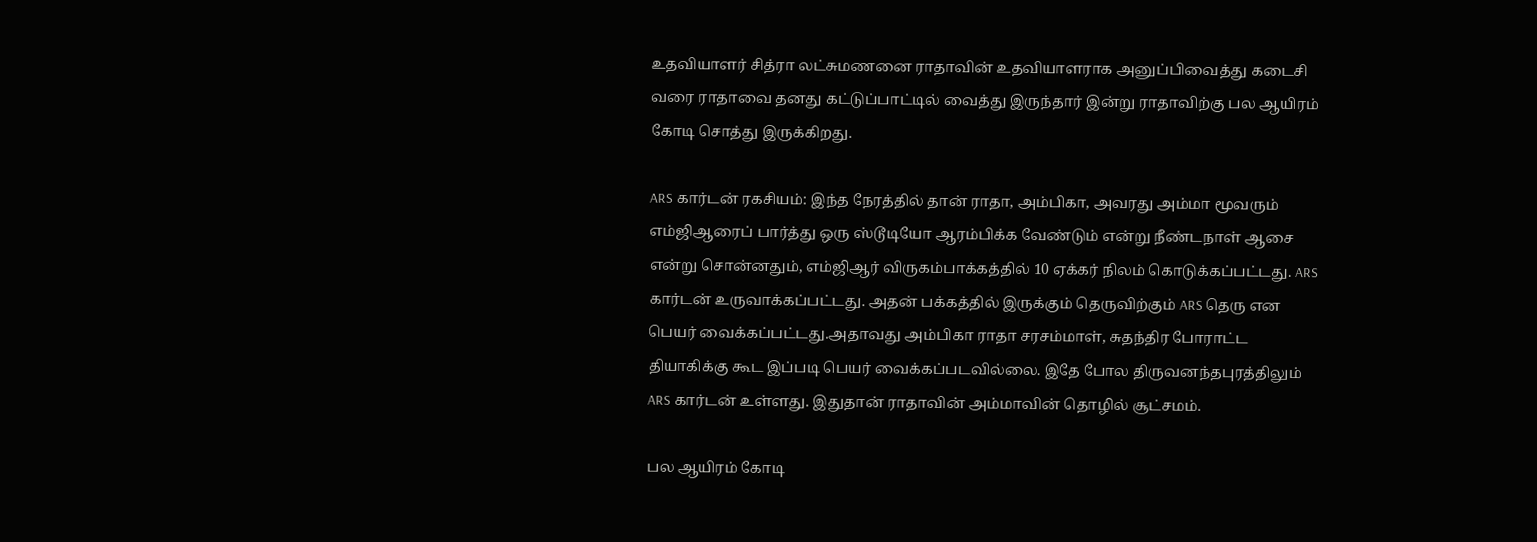உதவியாளர் சித்ரா லட்சுமணனை ராதாவின் உதவியாளராக அனுப்பிவைத்து கடைசி வரை ராதாவை தனது கட்டுப்பாட்டில் வைத்து இருந்தார் இன்று ராதாவிற்கு பல ஆயிரம் கோடி சொத்து இருக்கிறது.

ARS கார்டன் ரகசியம்: இந்த நேரத்தில் தான் ராதா, அம்பிகா, அவரது அம்மா மூவரும் எம்ஜிஆரைப் பார்த்து ஒரு ஸ்டூடியோ ஆரம்பிக்க வேண்டும் என்று நீண்டநாள் ஆசை என்று சொன்னதும், எம்ஜிஆர் விருகம்பாக்கத்தில் 10 ஏக்கர் நிலம் கொடுக்கப்பட்டது. ARS கார்டன் உருவாக்கப்பட்டது. அதன் பக்கத்தில் இருக்கும் தெருவிற்கும் ARS தெரு என பெயர் வைக்கப்பட்டது.அதாவது அம்பிகா ராதா சரசம்மாள், சுதந்திர போராட்ட தியாகிக்கு கூட இப்படி பெயர் வைக்கப்படவில்லை. இதே போல திருவனந்தபுரத்திலும் ARS கார்டன் உள்ளது. இதுதான் ராதாவின் அம்மாவின் தொழில் சூட்சமம்.

பல ஆயிரம் கோடி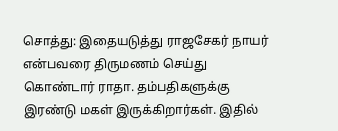சொத்து: இதையடுத்து ராஜசேகர் நாயர் என்பவரை திருமணம் செய்து கொண்டார் ராதா. தம்பதிகளுக்கு இரண்டு மகள் இருக்கிறார்கள். இதில்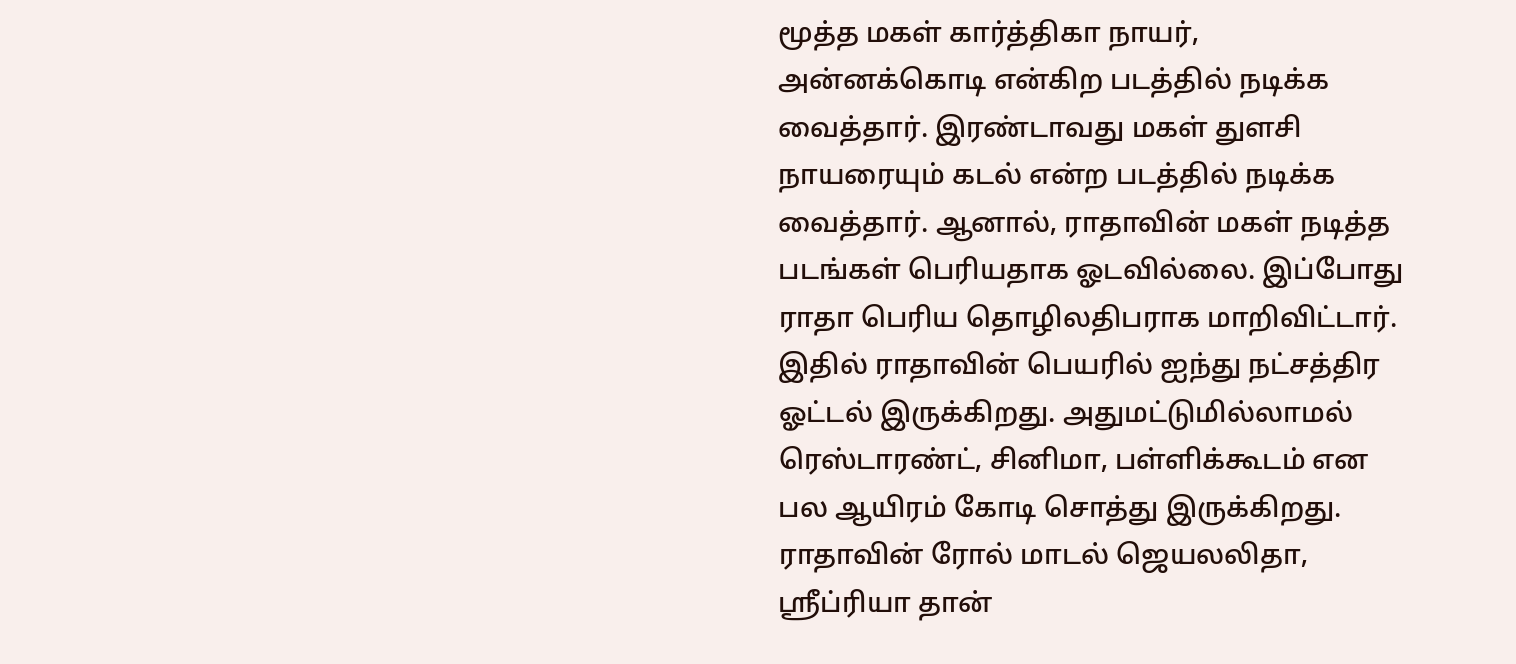மூத்த மகள் கார்த்திகா நாயர், அன்னக்கொடி என்கிற படத்தில் நடிக்க வைத்தார். இரண்டாவது மகள் துளசி நாயரையும் கடல் என்ற படத்தில் நடிக்க வைத்தார். ஆனால், ராதாவின் மகள் நடித்த படங்கள் பெரியதாக ஓடவில்லை. இப்போது ராதா பெரிய தொழிலதிபராக மாறிவிட்டார். இதில் ராதாவின் பெயரில் ஐந்து நட்சத்திர ஓட்டல் இருக்கிறது. அதுமட்டுமில்லாமல் ரெஸ்டாரண்ட், சினிமா, பள்ளிக்கூடம் என பல ஆயிரம் கோடி சொத்து இருக்கிறது. ராதாவின் ரோல் மாடல் ஜெயலலிதா, ஸ்ரீப்ரியா தான்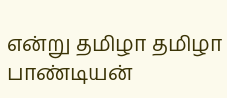என்று தமிழா தமிழா பாண்டியன்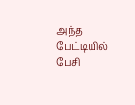அந்த பேட்டியில் பேசி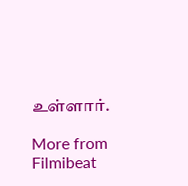உள்ளார்.

More from Filmibeat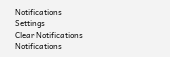Notifications
Settings
Clear Notifications
Notifications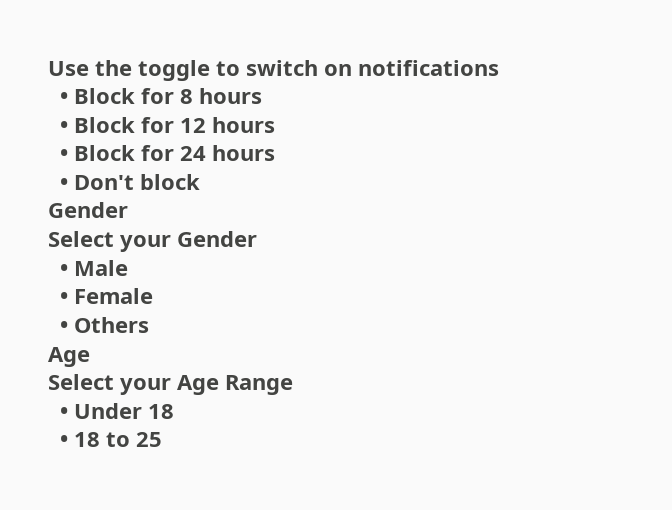Use the toggle to switch on notifications
  • Block for 8 hours
  • Block for 12 hours
  • Block for 24 hours
  • Don't block
Gender
Select your Gender
  • Male
  • Female
  • Others
Age
Select your Age Range
  • Under 18
  • 18 to 25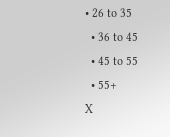• 26 to 35
  • 36 to 45
  • 45 to 55
  • 55+
X